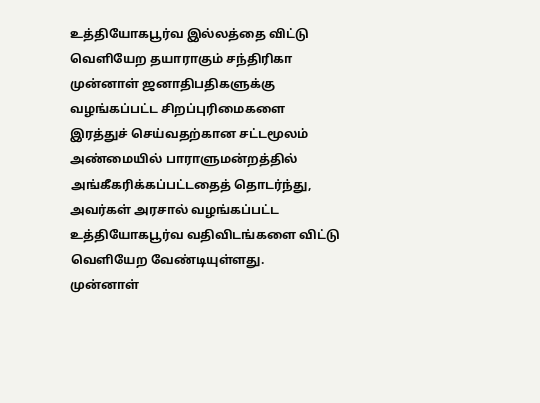உத்தியோகபூர்வ இல்லத்தை விட்டு வெளியேற தயாராகும் சந்திரிகா
முன்னாள் ஜனாதிபதிகளுக்கு வழங்கப்பட்ட சிறப்புரிமைகளை இரத்துச் செய்வதற்கான சட்டமூலம் அண்மையில் பாராளுமன்றத்தில் அங்கீகரிக்கப்பட்டதைத் தொடர்ந்து, அவர்கள் அரசால் வழங்கப்பட்ட உத்தியோகபூர்வ வதிவிடங்களை விட்டு வெளியேற வேண்டியுள்ளது.
முன்னாள்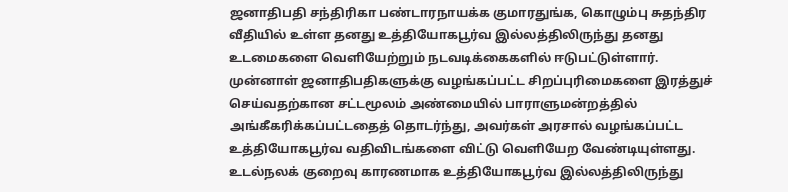ஜனாதிபதி சந்திரிகா பண்டாரநாயக்க குமாரதுங்க, கொழும்பு சுதந்திர வீதியில் உள்ள தனது உத்தியோகபூர்வ இல்லத்திலிருந்து தனது உடமைகளை வெளியேற்றும் நடவடிக்கைகளில் ஈடுபட்டுள்ளார்.
முன்னாள் ஜனாதிபதிகளுக்கு வழங்கப்பட்ட சிறப்புரிமைகளை இரத்துச் செய்வதற்கான சட்டமூலம் அண்மையில் பாராளுமன்றத்தில் அங்கீகரிக்கப்பட்டதைத் தொடர்ந்து, அவர்கள் அரசால் வழங்கப்பட்ட உத்தியோகபூர்வ வதிவிடங்களை விட்டு வெளியேற வேண்டியுள்ளது.
உடல்நலக் குறைவு காரணமாக உத்தியோகபூர்வ இல்லத்திலிருந்து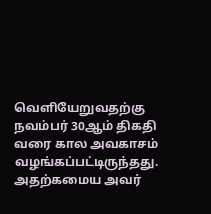வெளியேறுவதற்கு நவம்பர் 30ஆம் திகதி வரை கால அவகாசம் வழங்கப்பட்டிருந்தது. அதற்கமைய அவர்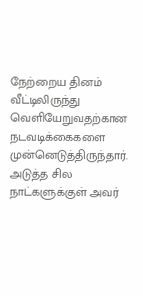நேற்றைய தினம் வீட்டிலிருந்து வெளியேறுவதற்கான நடவடிக்கைகளை முன்னெடுத்திருந்தார்.
அடுத்த சில நாட்களுக்குள் அவர்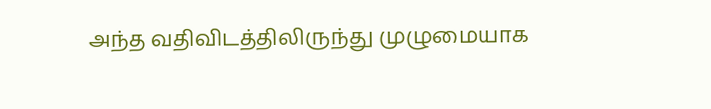அந்த வதிவிடத்திலிருந்து முழுமையாக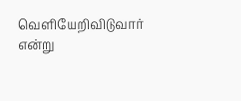வெளியேறிவிடுவார் என்று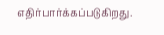எதிர்பார்க்கப்படுகிறது.